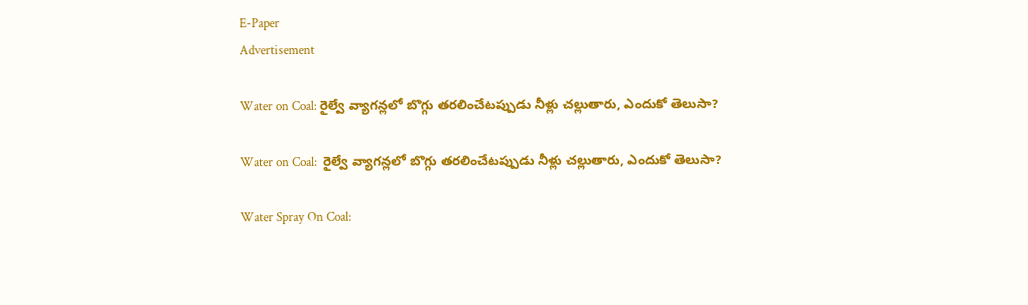E-Paper
Advertisement

Water on Coal: రైల్వే వ్యాగన్లలో బొగ్గు తరలించేటప్పుడు నీళ్లు చల్లుతారు, ఎందుకో తెలుసా?

Water on Coal:  రైల్వే వ్యాగన్లలో బొగ్గు తరలించేటప్పుడు నీళ్లు చల్లుతారు, ఎందుకో తెలుసా?

Water Spray On Coal: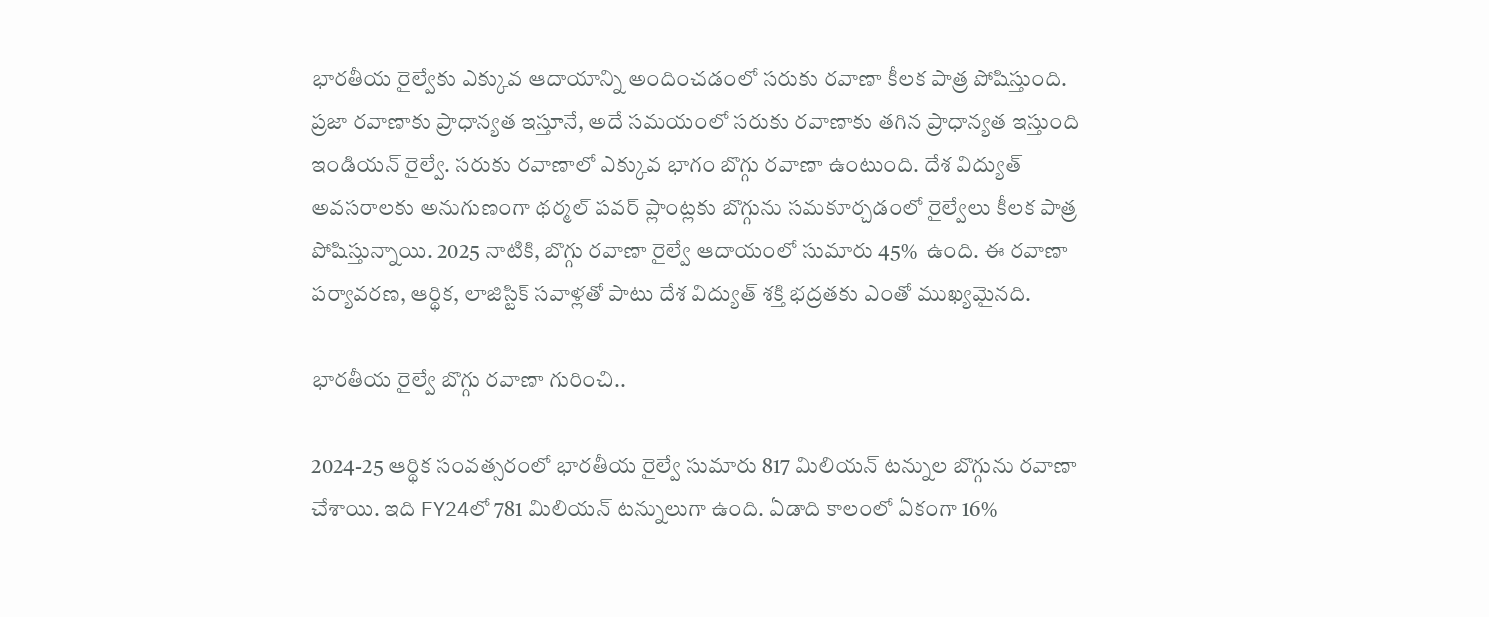భారతీయ రైల్వేకు ఎక్కువ ఆదాయాన్ని అందించడంలో సరుకు రవాణా కీలక పాత్ర పోషిస్తుంది. ప్రజా రవాణాకు ప్రాధాన్యత ఇస్తూనే, అదే సమయంలో సరుకు రవాణాకు తగిన ప్రాధాన్యత ఇస్తుంది ఇండియన్ రైల్వే. సరుకు రవాణాలో ఎక్కువ భాగం బొగ్గు రవాణా ఉంటుంది. దేశ విద్యుత్ అవసరాలకు అనుగుణంగా థర్మల్ పవర్ ప్లాంట్లకు బొగ్గును సమకూర్చడంలో రైల్వేలు కీలక పాత్ర పోషిస్తున్నాయి. 2025 నాటికి, బొగ్గు రవాణా రైల్వే ఆదాయంలో సుమారు 45%  ఉంది. ఈ రవాణా పర్యావరణ, ఆర్థిక, లాజిస్టిక్ సవాళ్లతో పాటు దేశ విద్యుత్ శక్తి భద్రతకు ఎంతో ముఖ్యమైనది.

భారతీయ రైల్వే బొగ్గు రవాణా గురించి..

2024-25 ఆర్థిక సంవత్సరంలో భారతీయ రైల్వే సుమారు 817 మిలియన్ టన్నుల బొగ్గును రవాణా చేశాయి. ఇది FY24లో 781 మిలియన్ టన్నులుగా ఉంది. ఏడాది కాలంలో ఏకంగా 16%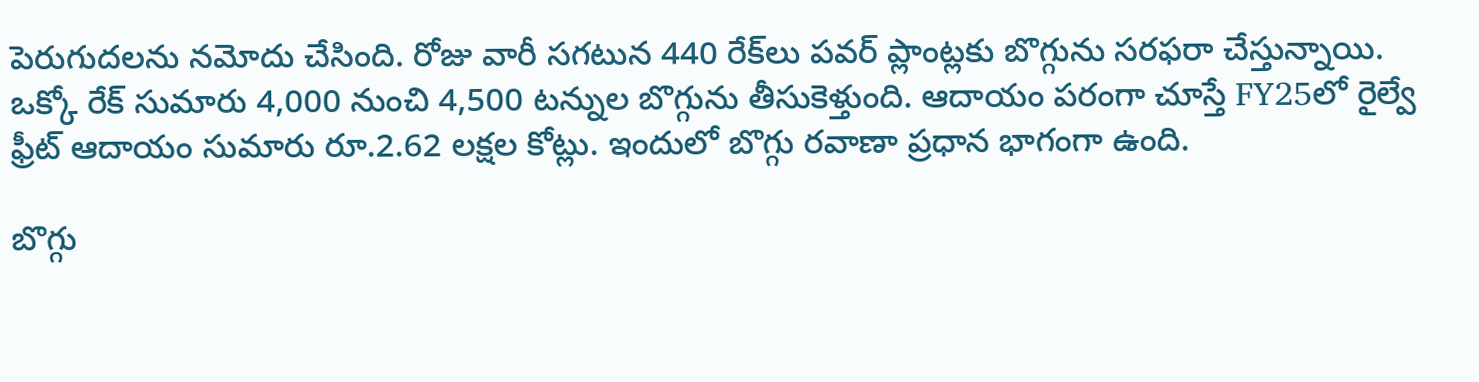పెరుగుదలను నమోదు చేసింది. రోజు వారీ సగటున 440 రేక్‌లు పవర్ ప్లాంట్లకు బొగ్గును సరఫరా చేస్తున్నాయి. ఒక్కో రేక్ సుమారు 4,000 నుంచి 4,500 టన్నుల బొగ్గును తీసుకెళ్తుంది. ఆదాయం పరంగా చూస్తే FY25లో రైల్వే ఫ్రీట్ ఆదాయం సుమారు రూ.2.62 లక్షల కోట్లు. ఇందులో బొగ్గు రవాణా ప్రధాన భాగంగా ఉంది.

బొగ్గు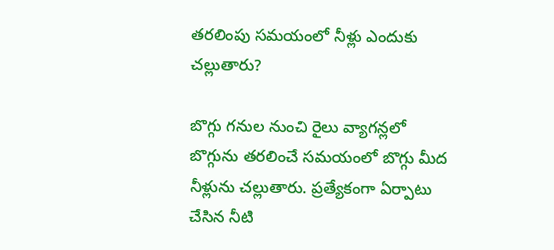తరలింపు సమయంలో నీళ్లు ఎందుకు చల్లుతారు?

బొగ్గు గనుల నుంచి రైలు వ్యాగన్లలో బొగ్గును తరలించే సమయంలో బొగ్గు మీద నీళ్లును చల్లుతారు. ప్రత్యేకంగా ఏర్పాటు చేసిన నీటి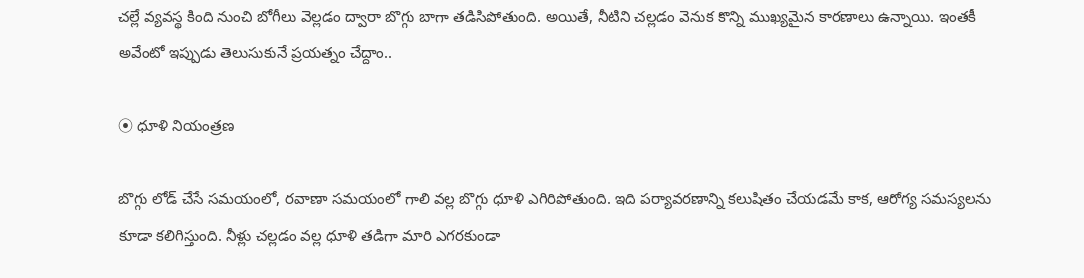చల్లే వ్యవస్థ కింది నుంచి బోగీలు వెల్లడం ద్వారా బొగ్గు బాగా తడిసిపోతుంది. అయితే, నీటిని చల్లడం వెనుక కొన్ని ముఖ్యమైన కారణాలు ఉన్నాయి. ఇంతకీ అవేంటో ఇప్పుడు తెలుసుకునే ప్రయత్నం చేద్దాం..

⦿ ధూళి నియంత్రణ

బొగ్గు లోడ్ చేసే సమయంలో, రవాణా సమయంలో గాలి వల్ల బొగ్గు ధూళి ఎగిరిపోతుంది. ఇది పర్యావరణాన్ని కలుషితం చేయడమే కాక, ఆరోగ్య సమస్యలను కూడా కలిగిస్తుంది. నీళ్లు చల్లడం వల్ల ధూళి తడిగా మారి ఎగరకుండా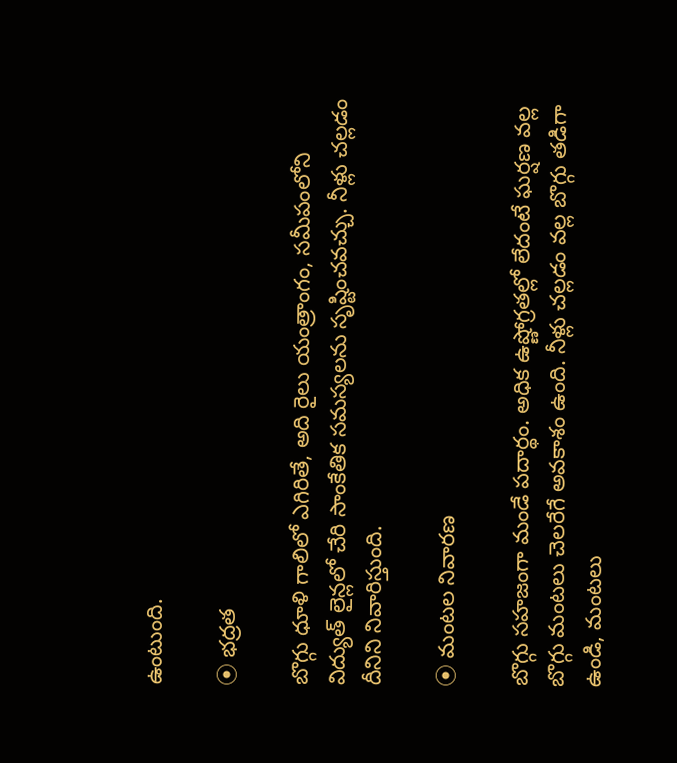ఉంటుంది.

⦿ భద్రత

బొగ్గు ధూళి గాలిలో ఎగిరితే, అది రైలు యంత్రాంగం, సమీపంలోని విద్యుత్ లైన్లలో చేరి సాంకేతిక సమస్యలను సృష్టించవచ్చు. నీళ్లు చల్లడం దీనిని నివారిస్తుంది.

⦿ మంటల నివారణ

బొగ్గు సహజంగా మండే పదార్థం. అధిక ఉష్ణోగ్రతల్లో లేదంటే ఘర్షణ వల్ల బొగ్గు మంటలు చెలరేగే అవకాశం ఉంది. నీళ్లు చల్లడం వల్ల బొగ్గు తడిగా ఉండి, మంటలు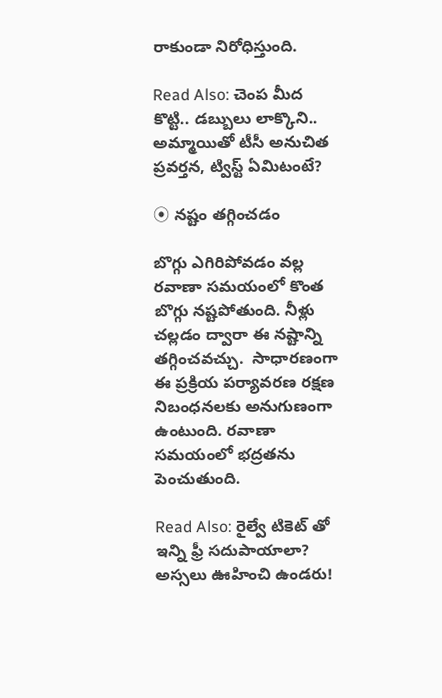రాకుండా నిరోధిస్తుంది.

Read Also: చెంప మీద కొట్టి.. డబ్బులు లాక్కొని.. అమ్మాయితో టీసీ అనుచిత ప్రవర్తన, ట్విస్ట్ ఏమిటంటే?

⦿ నష్టం తగ్గించడం

బొగ్గు ఎగిరిపోవడం వల్ల రవాణా సమయంలో కొంత బొగ్గు నష్టపోతుంది. నీళ్లు చల్లడం ద్వారా ఈ నష్టాన్ని తగ్గించవచ్చు.  సాధారణంగా ఈ ప్రక్రియ పర్యావరణ రక్షణ నిబంధనలకు అనుగుణంగా ఉంటుంది. రవాణా సమయంలో భద్రతను పెంచుతుంది.

Read Also: రైల్వే టికెట్ తో ఇన్ని ఫ్రీ సదుపాయాలా? అస్సలు ఊహించి ఉండరు!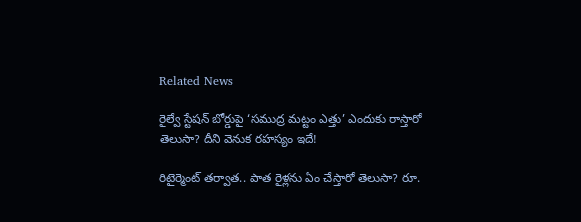Related News

రైల్వే స్టేషన్ బోర్డుపై ‘సముద్ర మట్టం ఎత్తు’ ఎందుకు రాస్తారో తెలుసా? దీని వెనుక రహస్యం ఇదే!

రిటైర్మెంట్ తర్వాత.. పాత రైళ్లను ఏం చేస్తారో తెలుసా? రూ.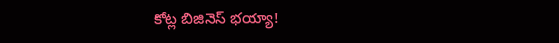కోట్ల బిజినెస్ భయ్యా!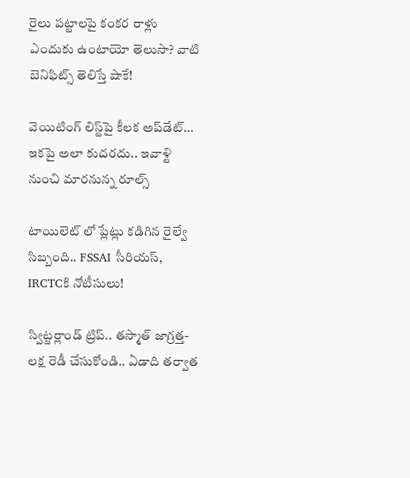రైలు పట్టాలపై కంకర రాళ్లు ఎందుకు ఉంటాయో తెలుసా? వాటి బెనిఫిట్స్ తెలిస్తే షాకే!

వెయిటింగ్‌ లిస్ట్‌పై కీలక అప్‌డేట్‌… ఇకపై అలా కుదరదు.. ఇవాళ్టి నుంచి మారనున్న రూల్స్

టాయిలెట్ లో ప్లేట్లు కడిగిన రైల్వే సిబ్బంది.. FSSAI సీరియస్, IRCTCకి నోటీసులు!

స్విట్జర్లాండ్‌ ట్రిప్.. తస్మాత్ జాగ్రత్త-లక్ష రెడీ చేసుకోండి.. ఏడాది తర్వాత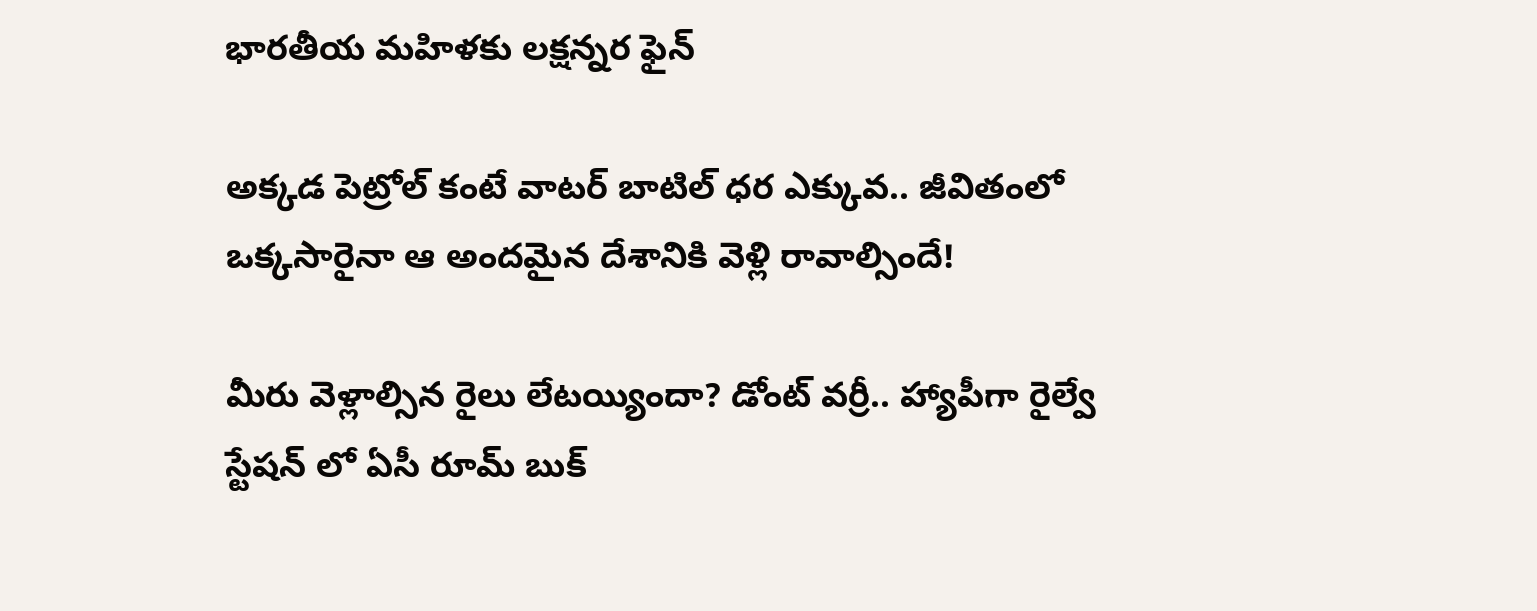భారతీయ మహిళకు లక్షన్నర ఫైన్

అక్కడ పెట్రోల్ కంటే వాటర్ బాటిల్ ధర ఎక్కువ.. జీవితంలో ఒక్కసారైనా ఆ అందమైన దేశానికి వెళ్లి రావాల్సిందే!

మీరు వెళ్లాల్సిన రైలు లేటయ్యిందా? డోంట్ వర్రీ.. హ్యాపీగా రైల్వే స్టేషన్ లో ఏసీ రూమ్ బుక్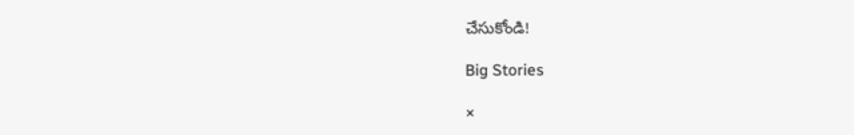చేసుకోండి!

Big Stories

×